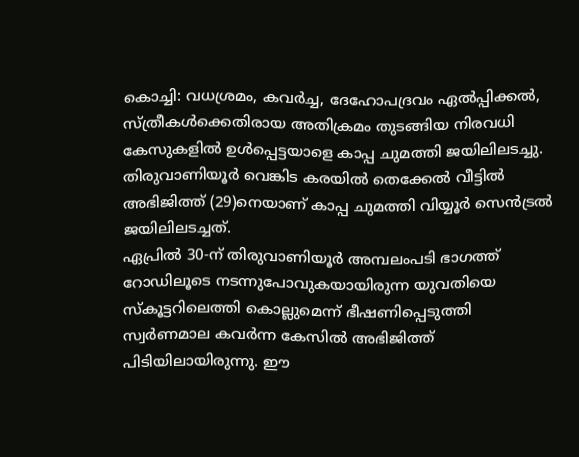കൊച്ചി: വധശ്രമം, കവർച്ച, ദേഹോപദ്രവം ഏൽപ്പിക്കൽ, സ്ത്രീകൾക്കെതിരായ അതിക്രമം തുടങ്ങിയ നിരവധി കേസുകളിൽ ഉൾപ്പെട്ടയാളെ കാപ്പ ചുമത്തി ജയിലിലടച്ചു. തിരുവാണിയൂർ വെങ്കിട കരയിൽ തെക്കേൽ വീട്ടിൽ അഭിജിത്ത് (29)നെയാണ് കാപ്പ ചുമത്തി വിയ്യൂർ സെൻട്രൽ ജയിലിലടച്ചത്.
ഏപ്രിൽ 30-ന് തിരുവാണിയൂർ അമ്പലംപടി ഭാഗത്ത് റോഡിലൂടെ നടന്നുപോവുകയായിരുന്ന യുവതിയെ സ്കൂട്ടറിലെത്തി കൊല്ലുമെന്ന് ഭീഷണിപ്പെടുത്തി സ്വർണമാല കവർന്ന കേസിൽ അഭിജിത്ത് പിടിയിലായിരുന്നു. ഈ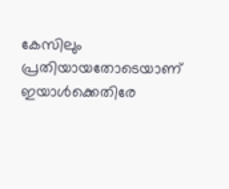കേസിലും പ്രതിയായതോടെയാണ് ഇയാൾക്കെതിരേ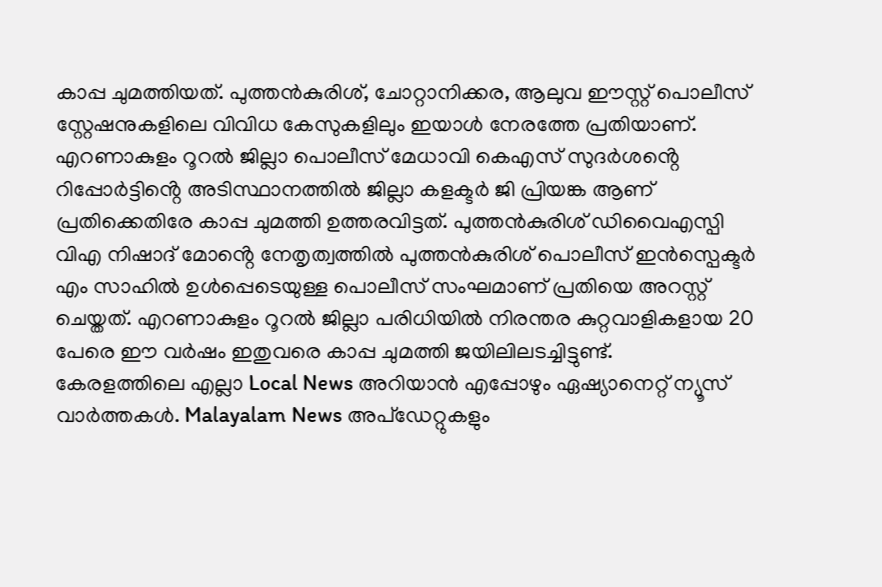കാപ്പ ചുമത്തിയത്. പുത്തൻകുരിശ്, ചോറ്റാനിക്കര, ആലുവ ഈസ്റ്റ് പൊലീസ് സ്റ്റേഷനുകളിലെ വിവിധ കേസുകളിലും ഇയാൾ നേരത്തേ പ്രതിയാണ്.
എറണാകുളം റൂറൽ ജില്ലാ പൊലീസ് മേധാവി കെഎസ് സുദർശൻ്റെ റിപ്പോർട്ടിൻ്റെ അടിസ്ഥാനത്തിൽ ജില്ലാ കളക്ടർ ജി പ്രിയങ്ക ആണ് പ്രതിക്കെതിരേ കാപ്പ ചുമത്തി ഉത്തരവിട്ടത്. പുത്തൻകുരിശ് ഡിവൈഎസ്പി വിഎ നിഷാദ് മോൻ്റെ നേതൃത്വത്തിൽ പുത്തൻകുരിശ് പൊലീസ് ഇൻസ്പെക്ടർ എം സാഹിൽ ഉൾപ്പെടെയുള്ള പൊലീസ് സംഘമാണ് പ്രതിയെ അറസ്റ്റ് ചെയ്തത്. എറണാകുളം റൂറൽ ജില്ലാ പരിധിയിൽ നിരന്തര കുറ്റവാളികളായ 20 പേരെ ഈ വർഷം ഇതുവരെ കാപ്പ ചുമത്തി ജയിലിലടച്ചിട്ടുണ്ട്.
കേരളത്തിലെ എല്ലാ Local News അറിയാൻ എപ്പോഴും ഏഷ്യാനെറ്റ് ന്യൂസ് വാർത്തകൾ. Malayalam News അപ്ഡേറ്റുകളും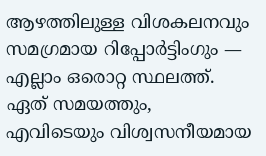ആഴത്തിലുള്ള വിശകലനവും സമഗ്രമായ റിപ്പോർട്ടിംഗും — എല്ലാം ഒരൊറ്റ സ്ഥലത്ത്. ഏത് സമയത്തും, എവിടെയും വിശ്വസനീയമായ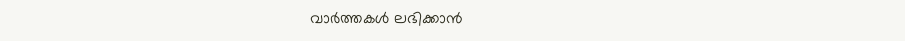വാർത്തകൾ ലഭിക്കാൻ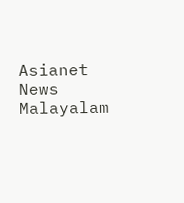Asianet News Malayalam